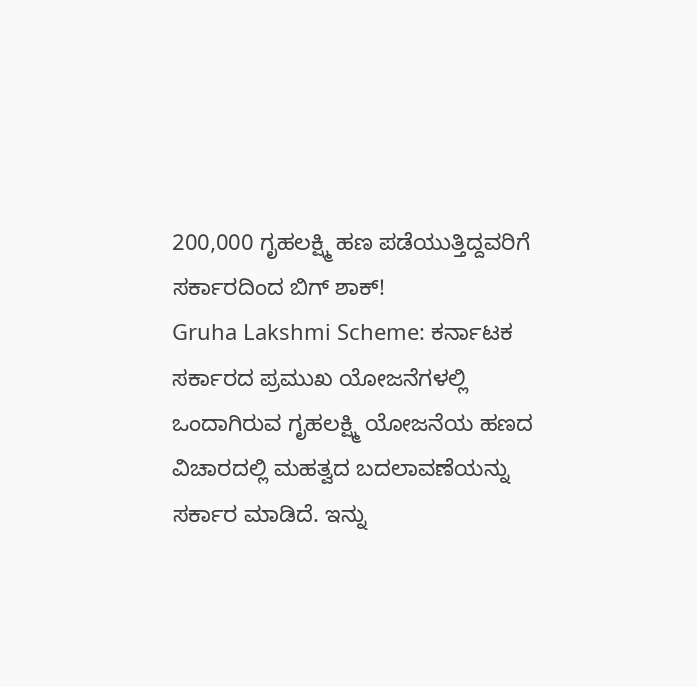200,000 ಗೃಹಲಕ್ಷ್ಮಿ ಹಣ ಪಡೆಯುತ್ತಿದ್ದವರಿಗೆ ಸರ್ಕಾರದಿಂದ ಬಿಗ್ ಶಾಕ್!
Gruha Lakshmi Scheme: ಕರ್ನಾಟಕ ಸರ್ಕಾರದ ಪ್ರಮುಖ ಯೋಜನೆಗಳಲ್ಲಿ ಒಂದಾಗಿರುವ ಗೃಹಲಕ್ಷ್ಮಿ ಯೋಜನೆಯ ಹಣದ ವಿಚಾರದಲ್ಲಿ ಮಹತ್ವದ ಬದಲಾವಣೆಯನ್ನು ಸರ್ಕಾರ ಮಾಡಿದೆ. ಇನ್ನು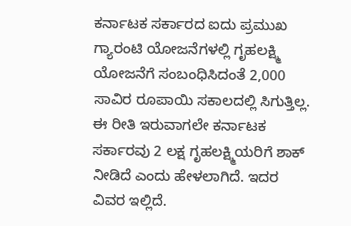ಕರ್ನಾಟಕ ಸರ್ಕಾರದ ಐದು ಪ್ರಮುಖ ಗ್ಯಾರಂಟಿ ಯೋಜನೆಗಳಲ್ಲಿ ಗೃಹಲಕ್ಷ್ಮಿ ಯೋಜನೆಗೆ ಸಂಬಂಧಿಸಿದಂತೆ 2,000 ಸಾವಿರ ರೂಪಾಯಿ ಸಕಾಲದಲ್ಲಿ ಸಿಗುತ್ತಿಲ್ಲ. ಈ ರೀತಿ ಇರುವಾಗಲೇ ಕರ್ನಾಟಕ ಸರ್ಕಾರವು 2 ಲಕ್ಷ ಗೃಹಲಕ್ಷ್ಮಿಯರಿಗೆ ಶಾಕ್ ನೀಡಿದೆ ಎಂದು ಹೇಳಲಾಗಿದೆ. ಇದರ ವಿವರ ಇಲ್ಲಿದೆ.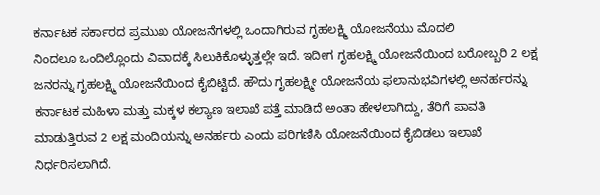ಕರ್ನಾಟಕ ಸರ್ಕಾರದ ಪ್ರಮುಖ ಯೋಜನೆಗಳಲ್ಲಿ ಒಂದಾಗಿರುವ ಗೃಹಲಕ್ಷ್ಮಿ ಯೋಜನೆಯು ಮೊದಲಿ
ನಿಂದಲೂ ಒಂದಿಲ್ಲೊಂದು ವಿವಾದಕ್ಕೆ ಸಿಲುಕಿಕೊಳ್ಳುತ್ತಲ್ಲೇ ಇದೆ. ಇದೀಗ ಗೃಹಲಕ್ಷ್ಮಿ ಯೋಜನೆಯಿಂದ ಬರೋಬ್ಬರಿ 2 ಲಕ್ಷ ಜನರನ್ನು ಗೃಹಲಕ್ಷ್ಮಿ ಯೋಜನೆಯಿಂದ ಕೈಬಿಟ್ಟಿದೆ. ಹೌದು ಗೃಹಲಕ್ಷ್ಮೀ ಯೋಜನೆಯ ಫಲಾನುಭವಿಗಳಲ್ಲಿ ಅನರ್ಹರನ್ನು ಕರ್ನಾಟಕ ಮಹಿಳಾ ಮತ್ತು ಮಕ್ಕಳ ಕಲ್ಯಾಣ ಇಲಾಖೆ ಪತ್ತೆ ಮಾಡಿದೆ ಅಂತಾ ಹೇಳಲಾಗಿದ್ದು, ತೆರಿಗೆ ಪಾವತಿ ಮಾಡುತ್ತಿರುವ 2 ಲಕ್ಷ ಮಂದಿಯನ್ನು ಅನರ್ಹರು ಎಂದು ಪರಿಗಣಿಸಿ ಯೋಜನೆಯಿಂದ ಕೈಬಿಡಲು ಇಲಾಖೆ ನಿರ್ಧರಿಸಲಾಗಿದೆ.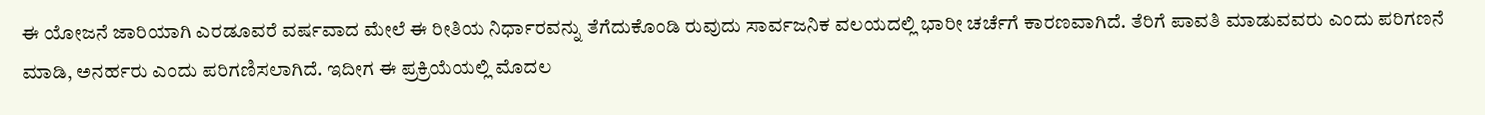ಈ ಯೋಜನೆ ಜಾರಿಯಾಗಿ ಎರಡೂವರೆ ವರ್ಷವಾದ ಮೇಲೆ ಈ ರೀತಿಯ ನಿರ್ಧಾರವನ್ನು ತೆಗೆದುಕೊಂಡಿ ರುವುದು ಸಾರ್ವಜನಿಕ ವಲಯದಲ್ಲಿ ಭಾರೀ ಚರ್ಚೆಗೆ ಕಾರಣವಾಗಿದೆ. ತೆರಿಗೆ ಪಾವತಿ ಮಾಡುವವರು ಎಂದು ಪರಿಗಣನೆ ಮಾಡಿ, ಅನರ್ಹರು ಎಂದು ಪರಿಗಣಿಸಲಾಗಿದೆ. ಇದೀಗ ಈ ಪ್ರಕ್ರಿಯೆಯಲ್ಲಿ ಮೊದಲ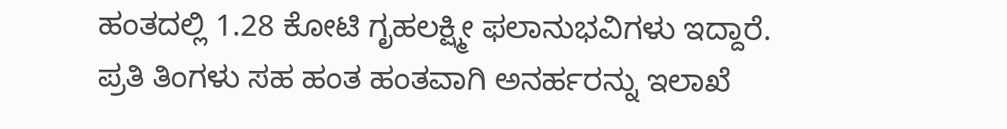ಹಂತದಲ್ಲಿ 1.28 ಕೋಟಿ ಗೃಹಲಕ್ಷ್ಮೀ ಫಲಾನುಭವಿಗಳು ಇದ್ದಾರೆ.
ಪ್ರತಿ ತಿಂಗಳು ಸಹ ಹಂತ ಹಂತವಾಗಿ ಅನರ್ಹರನ್ನು ಇಲಾಖೆ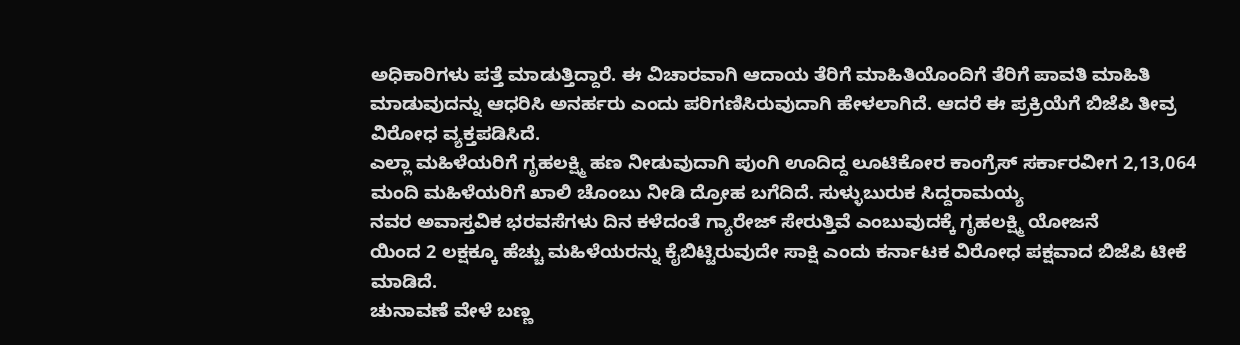ಅಧಿಕಾರಿಗಳು ಪತ್ತೆ ಮಾಡುತ್ತಿದ್ದಾರೆ. ಈ ವಿಚಾರವಾಗಿ ಆದಾಯ ತೆರಿಗೆ ಮಾಹಿತಿಯೊಂದಿಗೆ ತೆರಿಗೆ ಪಾವತಿ ಮಾಹಿತಿ ಮಾಡುವುದನ್ನು ಆಧರಿಸಿ ಅನರ್ಹರು ಎಂದು ಪರಿಗಣಿಸಿರುವುದಾಗಿ ಹೇಳಲಾಗಿದೆ. ಆದರೆ ಈ ಪ್ರಕ್ರಿಯೆಗೆ ಬಿಜೆಪಿ ತೀವ್ರ ವಿರೋಧ ವ್ಯಕ್ತಪಡಿಸಿದೆ.
ಎಲ್ಲಾ ಮಹಿಳೆಯರಿಗೆ ಗೃಹಲಕ್ಷ್ಮಿ ಹಣ ನೀಡುವುದಾಗಿ ಪುಂಗಿ ಊದಿದ್ದ ಲೂಟಿಕೋರ ಕಾಂಗ್ರೆಸ್ ಸರ್ಕಾರವೀಗ 2,13,064 ಮಂದಿ ಮಹಿಳೆಯರಿಗೆ ಖಾಲಿ ಚೊಂಬು ನೀಡಿ ದ್ರೋಹ ಬಗೆದಿದೆ. ಸುಳ್ಳುಬುರುಕ ಸಿದ್ದರಾಮಯ್ಯ
ನವರ ಅವಾಸ್ತವಿಕ ಭರವಸೆಗಳು ದಿನ ಕಳೆದಂತೆ ಗ್ಯಾರೇಜ್ ಸೇರುತ್ತಿವೆ ಎಂಬುವುದಕ್ಕೆ ಗೃಹಲಕ್ಷ್ಮಿ ಯೋಜನೆ
ಯಿಂದ 2 ಲಕ್ಷಕ್ಕೂ ಹೆಚ್ಚು ಮಹಿಳೆಯರನ್ನು ಕೈಬಿಟ್ಟಿರುವುದೇ ಸಾಕ್ಷಿ ಎಂದು ಕರ್ನಾಟಕ ವಿರೋಧ ಪಕ್ಷವಾದ ಬಿಜೆಪಿ ಟೀಕೆ ಮಾಡಿದೆ.
ಚುನಾವಣೆ ವೇಳೆ ಬಣ್ಣ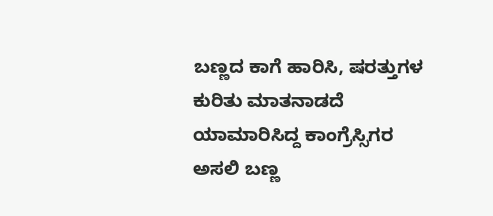ಬಣ್ಣದ ಕಾಗೆ ಹಾರಿಸಿ, ಷರತ್ತುಗಳ ಕುರಿತು ಮಾತನಾಡದೆ ಯಾಮಾರಿಸಿದ್ದ ಕಾಂಗ್ರೆಸ್ಸಿಗರ ಅಸಲಿ ಬಣ್ಣ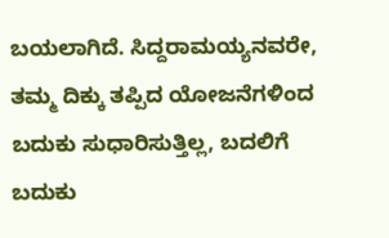ಬಯಲಾಗಿದೆ. ಸಿದ್ದರಾಮಯ್ಯನವರೇ, ತಮ್ಮ ದಿಕ್ಕು ತಪ್ಪಿದ ಯೋಜನೆಗಳಿಂದ ಬದುಕು ಸುಧಾರಿಸುತ್ತಿಲ್ಲ, ಬದಲಿಗೆ ಬದುಕು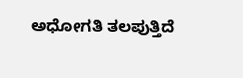ಅಧೋಗತಿ ತಲಪುತ್ತಿದೆ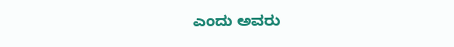ಎಂದು ಅವರು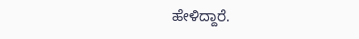ಹೇಳಿದ್ದಾರೆ.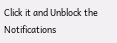Click it and Unblock the Notifications